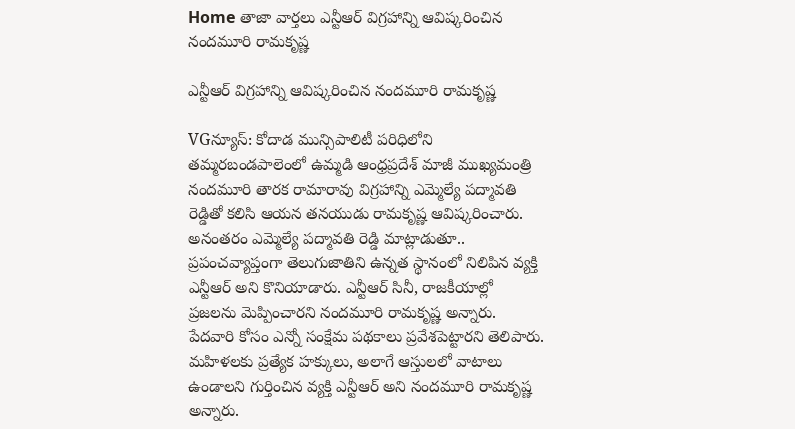Home తాజా వార్తలు ఎన్టీఆర్ విగ్రహాన్ని ఆవిష్కరించిన నందమూరి రామకృష్ణ

ఎన్టీఆర్ విగ్రహాన్ని ఆవిష్కరించిన నందమూరి రామకృష్ణ

VGన్యూస్: కోదాడ మున్సిపాలిటీ పరిధిలోని తమ్మరబండపాలెంలో ఉమ్మడి ఆంధ్రప్రదేశ్ మాజీ ముఖ్యమంత్రి నందమూరి తారక రామారావు విగ్రహాన్ని ఎమ్మెల్యే పద్మావతి రెడ్డితో కలిసి ఆయన తనయుడు రామకృష్ణ ఆవిష్కరించారు. అనంతరం ఎమ్మెల్యే పద్మావతి రెడ్డి మాట్లాడుతూ.. ప్రపంచవ్యాప్తంగా తెలుగుజాతిని ఉన్నత స్థానంలో నిలిపిన వ్యక్తి ఎన్టీఆర్ అని కొనియాడారు. ఎన్టీఆర్ సినీ, రాజకీయాల్లో ప్రజలను మెప్పించారని నందమూరి రామకృష్ణ అన్నారు. పేదవారి కోసం ఎన్నో సంక్షేమ పథకాలు ప్రవేశపెట్టారని తెలిపారు. మహిళలకు ప్రత్యేక హక్కులు, అలాగే ఆస్తులలో వాటాలు ఉండాలని గుర్తించిన వ్యక్తి ఎన్టీఆర్ అని నందమూరి రామకృష్ణ అన్నారు.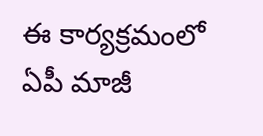ఈ కార్యక్రమంలో ఏపీ మాజీ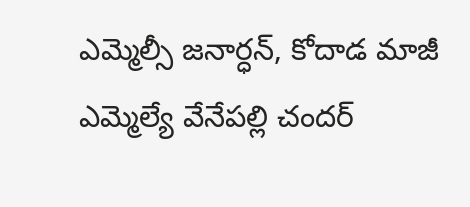ఎమ్మెల్సీ జనార్ధన్, కోదాడ మాజీ ఎమ్మెల్యే వేనేపల్లి చందర్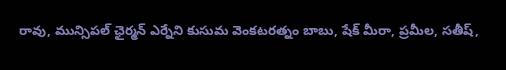రావు, మున్సిపల్ ఛైర్మన్ ఎర్నేని కుసుమ వెంకటరత్నం బాబు, షేక్ మీరా, ప్రమీల, సతీష్,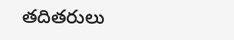తదితరులు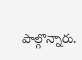పాల్గొన్నారు.